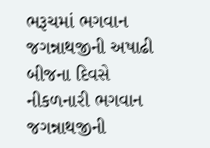ભરૂચમાં ભગવાન જગન્નાથજીની અષાઢી બીજના દિવસે નીકળનારી ભગવાન જગન્નાથજીની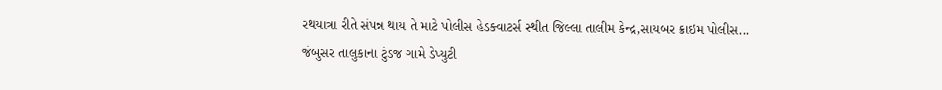રથયાત્રા રીતે સંપન્ન થાય તે માટે પોલીસ હેડક્વાટર્સ સ્થીત જિલ્લા તાલીમ કેન્દ્ર,સાયબર ક્રાઇમ પોલીસ...
જંબુસર તાલુકાના ટુંડજ ગામે ડેપ્યુટી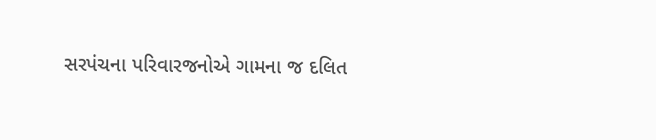સરપંચના પરિવારજનોએ ગામના જ દલિત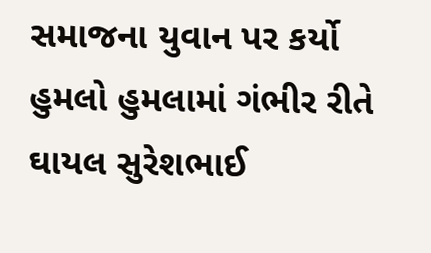સમાજના યુવાન પર કર્યો હુમલો હુમલામાં ગંભીર રીતે ઘાયલ સુરેશભાઈ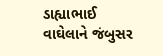ડાહ્યાભાઈ વાઘેલાને જંબુસર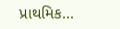પ્રાથમિક...